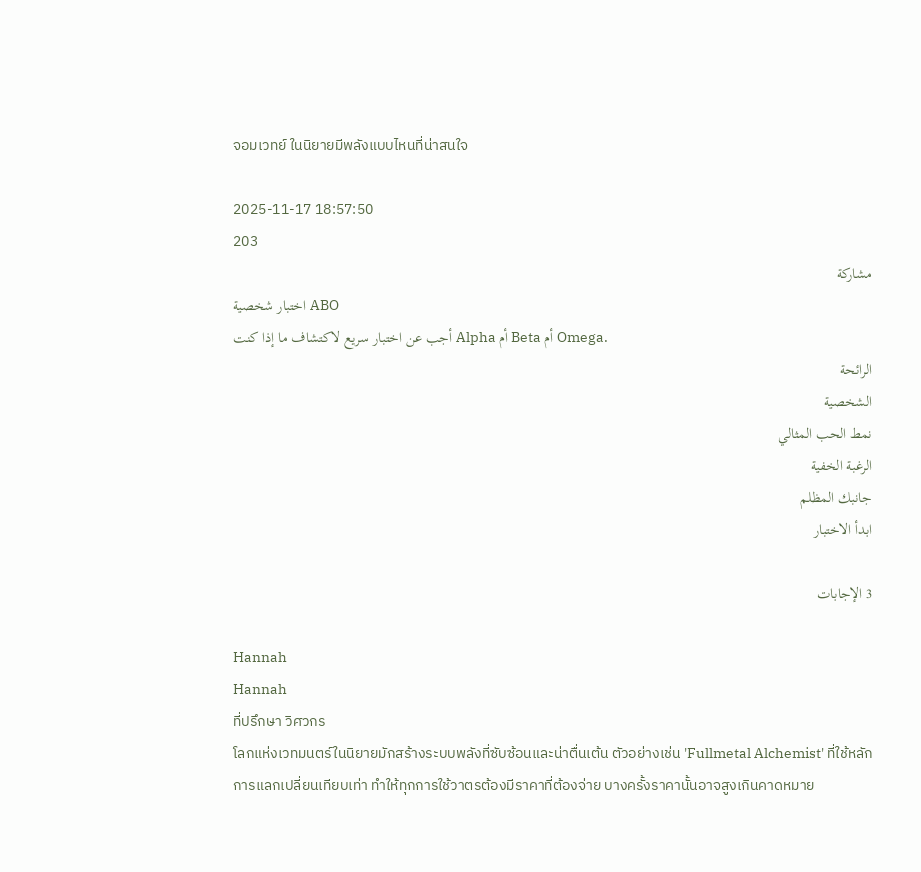จอมเวทย์ ในนิยายมีพลังแบบไหนที่น่าสนใจ

2025-11-17 18:57:50
203
مشاركة
اختبار شخصية ABO
أجب عن اختبار سريع لاكتشاف ما إذا كنت Alpha أم Beta أم Omega.
الرائحة
الشخصية
نمط الحب المثالي
الرغبة الخفية
جانبك المظلم
ابدأ الاختبار

3 الإجابات

Hannah
Hannah
ที่ปรึกษา วิศวกร
โลกแห่งเวทมนตร์ในนิยายมักสร้างระบบพลังที่ซับซ้อนและน่าตื่นเต้น ตัวอย่างเช่น 'Fullmetal Alchemist' ที่ใช้หลักการแลกเปลี่ยนเทียบเท่า ทำให้ทุกการใช้วาตรต้องมีราคาที่ต้องจ่าย บางครั้งราคานั้นอาจสูงเกินคาดหมาย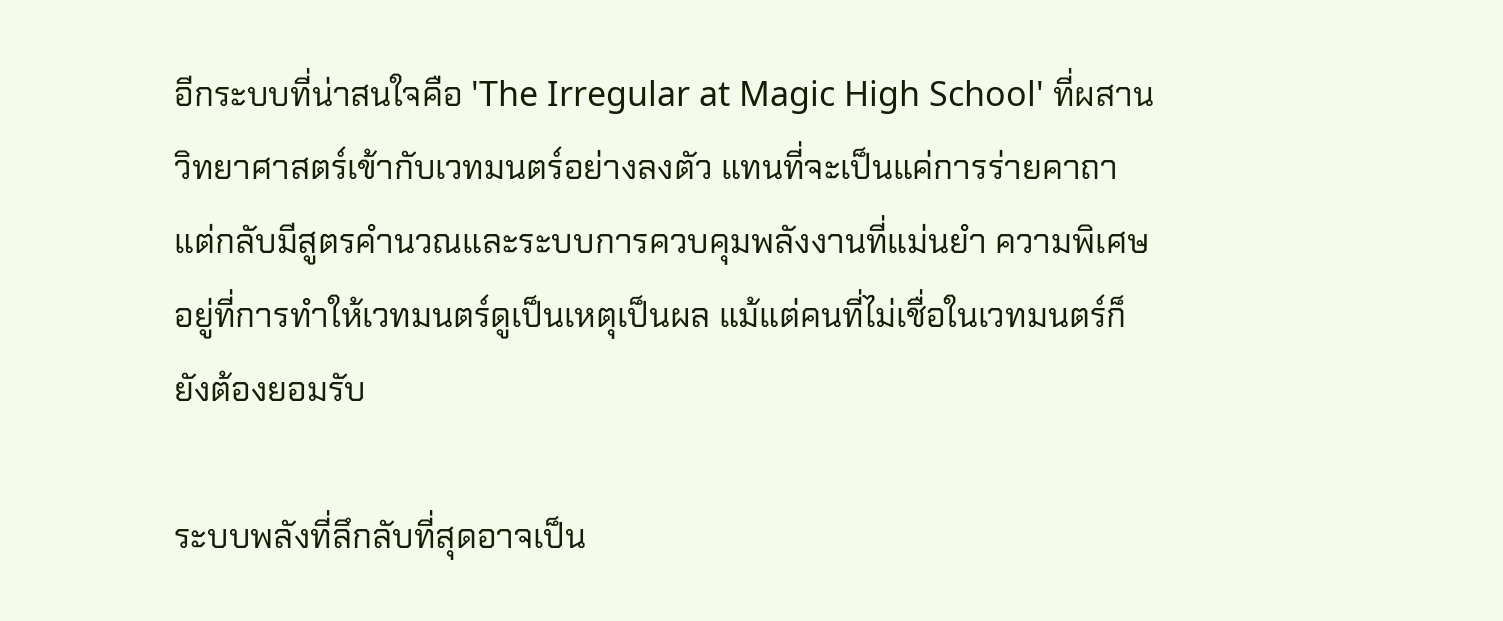อีกระบบที่น่าสนใจคือ 'The Irregular at Magic High School' ที่ผสานวิทยาศาสตร์เข้ากับเวทมนตร์อย่างลงตัว แทนที่จะเป็นแค่การร่ายคาถา แต่กลับมีสูตรคำนวณและระบบการควบคุมพลังงานที่แม่นยำ ความพิเศษอยู่ที่การทำให้เวทมนตร์ดูเป็นเหตุเป็นผล แม้แต่คนที่ไม่เชื่อในเวทมนตร์ก็ยังต้องยอมรับ

ระบบพลังที่ลึกลับที่สุดอาจเป็น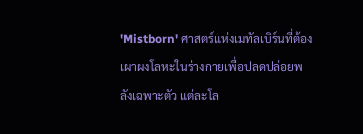'Mistborn' ศาสตร์แห่งเมทัลเบิร์นที่ต้องเผาผงโลหะในร่างกายเพื่อปลดปล่อยพลังเฉพาะตัว แต่ละโล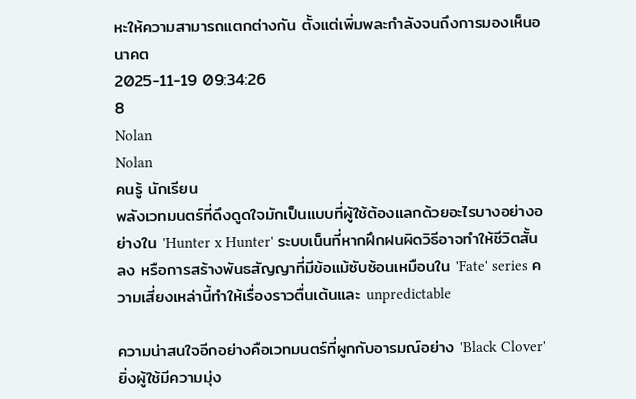หะให้ความสามารถแตกต่างกัน ตั้งแต่เพิ่มพละกำลังจนถึงการมองเห็นอนาคต
2025-11-19 09:34:26
8
Nolan
Nolan
คนรู้ นักเรียน
พลังเวทมนตร์ที่ดึงดูดใจมักเป็นแบบที่ผู้ใช้ต้องแลกด้วยอะไรบางอย่างอย่างใน 'Hunter x Hunter' ระบบเน็นที่หากฝึกฝนผิดวิธีอาจทำให้ชีวิตสั้นลง หรือการสร้างพันธสัญญาที่มีข้อแม้ซับซ้อนเหมือนใน 'Fate' series ความเสี่ยงเหล่านี้ทำให้เรื่องราวตื่นเต้นและ unpredictable

ความน่าสนใจอีกอย่างคือเวทมนตร์ที่ผูกกับอารมณ์อย่าง 'Black Clover' ยิ่งผู้ใช้มีความมุ่ง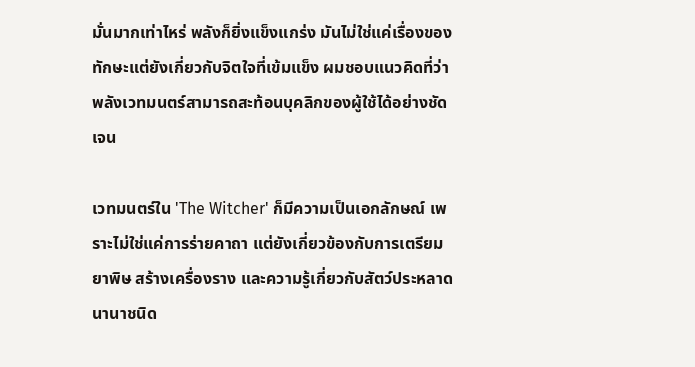มั่นมากเท่าไหร่ พลังก็ยิ่งแข็งแกร่ง มันไม่ใช่แค่เรื่องของทักษะแต่ยังเกี่ยวกับจิตใจที่เข้มแข็ง ผมชอบแนวคิดที่ว่าพลังเวทมนตร์สามารถสะท้อนบุคลิกของผู้ใช้ได้อย่างชัดเจน

เวทมนตร์ใน 'The Witcher' ก็มีความเป็นเอกลักษณ์ เพราะไม่ใช่แค่การร่ายคาถา แต่ยังเกี่ยวข้องกับการเตรียมยาพิษ สร้างเครื่องราง และความรู้เกี่ยวกับสัตว์ประหลาดนานาชนิด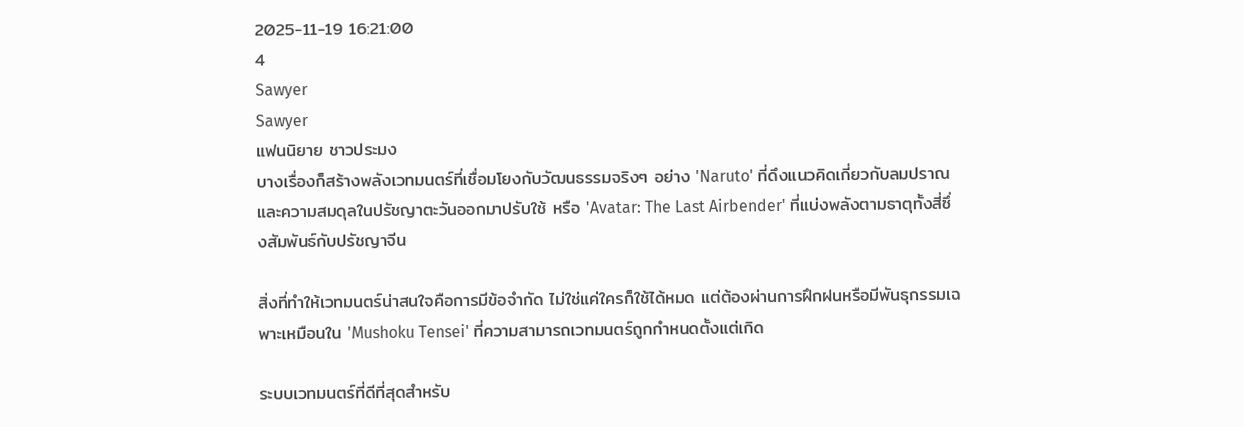2025-11-19 16:21:00
4
Sawyer
Sawyer
แฟนนิยาย ชาวประมง
บางเรื่องก็สร้างพลังเวทมนตร์ที่เชื่อมโยงกับวัฒนธรรมจริงๆ อย่าง 'Naruto' ที่ดึงแนวคิดเกี่ยวกับลมปราณและความสมดุลในปรัชญาตะวันออกมาปรับใช้ หรือ 'Avatar: The Last Airbender' ที่แบ่งพลังตามธาตุทั้งสี่ซึ่งสัมพันธ์กับปรัชญาจีน

สิ่งที่ทำให้เวทมนตร์น่าสนใจคือการมีข้อจำกัด ไม่ใช่แค่ใครก็ใช้ได้หมด แต่ต้องผ่านการฝึกฝนหรือมีพันธุกรรมเฉพาะเหมือนใน 'Mushoku Tensei' ที่ความสามารถเวทมนตร์ถูกกำหนดตั้งแต่เกิด

ระบบเวทมนตร์ที่ดีที่สุดสำหรับ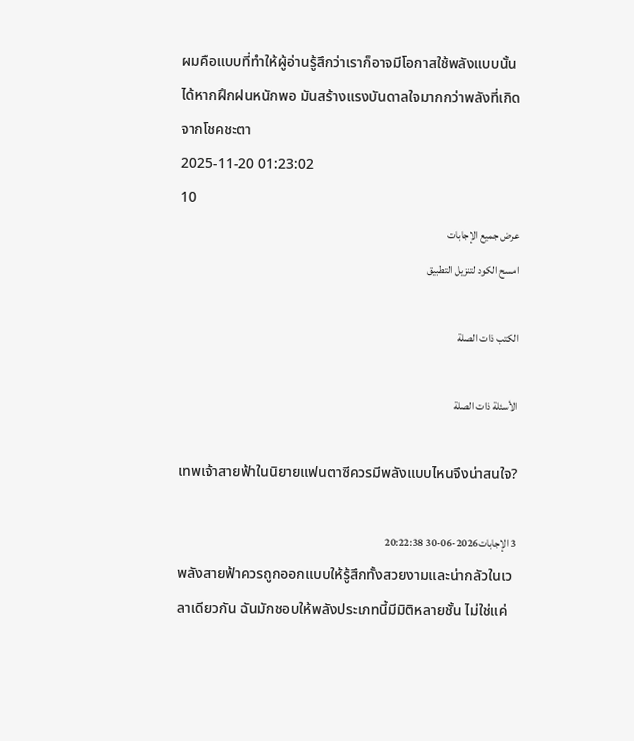ผมคือแบบที่ทำให้ผู้อ่านรู้สึกว่าเราก็อาจมีโอกาสใช้พลังแบบนั้นได้หากฝึกฝนหนักพอ มันสร้างแรงบันดาลใจมากกว่าพลังที่เกิดจากโชคชะตา
2025-11-20 01:23:02
10
عرض جميع الإجابات
امسح الكود لتنزيل التطبيق

الكتب ذات الصلة

الأسئلة ذات الصلة

เทพเจ้าสายฟ้าในนิยายแฟนตาซีควรมีพลังแบบไหนจึงน่าสนใจ?

3 الإجابات2026-06-30 20:22:38
พลังสายฟ้าควรถูกออกแบบให้รู้สึกทั้งสวยงามและน่ากลัวในเวลาเดียวกัน ฉันมักชอบให้พลังประเภทนี้มีมิติหลายชั้น ไม่ใช่แค่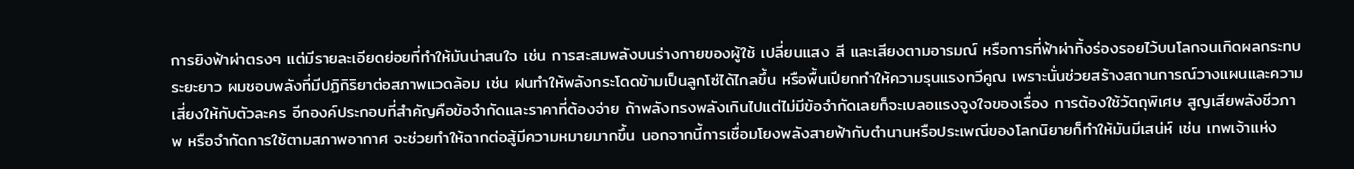การยิงฟ้าผ่าตรงๆ แต่มีรายละเอียดย่อยที่ทำให้มันน่าสนใจ เช่น การสะสมพลังบนร่างกายของผู้ใช้ เปลี่ยนแสง สี และเสียงตามอารมณ์ หรือการที่ฟ้าผ่าทิ้งร่องรอยไว้บนโลกจนเกิดผลกระทบระยะยาว ผมชอบพลังที่มีปฏิกิริยาต่อสภาพแวดล้อม เช่น ฝนทำให้พลังกระโดดข้ามเป็นลูกโซ่ได้ไกลขึ้น หรือพื้นเปียกทำให้ความรุนแรงทวีคูณ เพราะนั่นช่วยสร้างสถานการณ์วางแผนและความเสี่ยงให้กับตัวละคร อีกองค์ประกอบที่สำคัญคือข้อจำกัดและราคาที่ต้องจ่าย ถ้าพลังทรงพลังเกินไปแต่ไม่มีข้อจำกัดเลยก็จะเบลอแรงจูงใจของเรื่อง การต้องใช้วัตถุพิเศษ สูญเสียพลังชีวภาพ หรือจำกัดการใช้ตามสภาพอากาศ จะช่วยทำให้ฉากต่อสู้มีความหมายมากขึ้น นอกจากนี้การเชื่อมโยงพลังสายฟ้ากับตำนานหรือประเพณีของโลกนิยายก็ทำให้มันมีเสน่ห์ เช่น เทพเจ้าแห่ง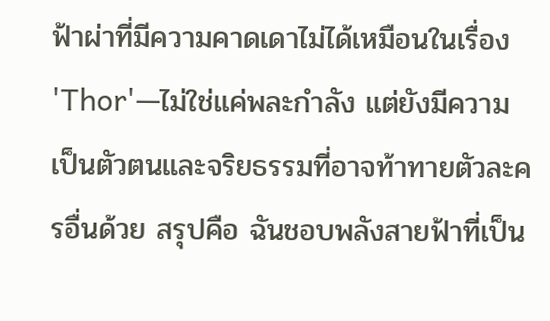ฟ้าผ่าที่มีความคาดเดาไม่ได้เหมือนในเรื่อง 'Thor'—ไม่ใช่แค่พละกำลัง แต่ยังมีความเป็นตัวตนและจริยธรรมที่อาจท้าทายตัวละครอื่นด้วย สรุปคือ ฉันชอบพลังสายฟ้าที่เป็น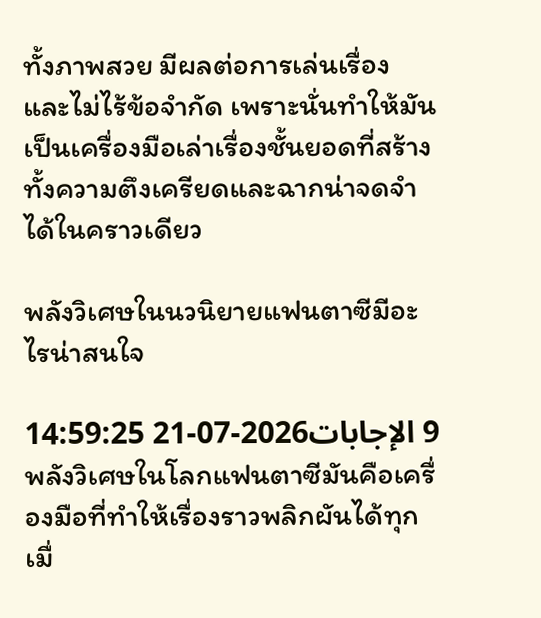ทั้งภาพสวย มีผลต่อการเล่นเรื่อง และไม่ไร้ข้อจำกัด เพราะนั่นทำให้มันเป็นเครื่องมือเล่าเรื่องชั้นยอดที่สร้างทั้งความตึงเครียดและฉากน่าจดจำได้ในคราวเดียว

พลังวิเศษในนวนิยายแฟนตาซีมีอะไรน่าสนใจ

9 الإجابات2026-07-21 14:59:25
พลังวิเศษในโลกแฟนตาซีมันคือเครื่องมือที่ทำให้เรื่องราวพลิกผันได้ทุกเมื่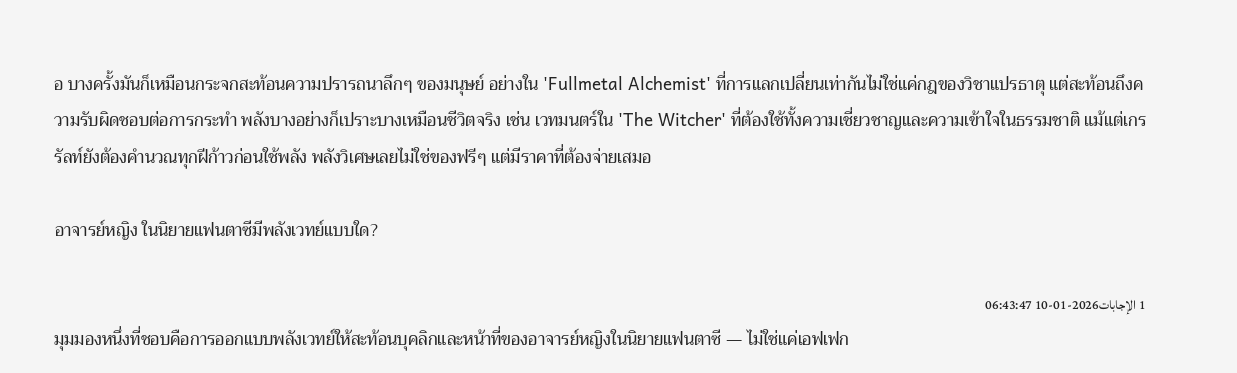อ บางครั้งมันก็เหมือนกระจกสะท้อนความปรารถนาลึกๆ ของมนุษย์ อย่างใน 'Fullmetal Alchemist' ที่การแลกเปลี่ยนเท่ากันไม่ใช่แค่กฎของวิชาแปรธาตุ แต่สะท้อนถึงความรับผิดชอบต่อการกระทำ พลังบางอย่างก็เปราะบางเหมือนชีวิตจริง เช่น เวทมนตร์ใน 'The Witcher' ที่ต้องใช้ทั้งความเชี่ยวชาญและความเข้าใจในธรรมชาติ แม้แต่เกรรัลท์ยังต้องคำนวณทุกฝีก้าวก่อนใช้พลัง พลังวิเศษเลยไม่ใช่ของฟรีๆ แต่มีราคาที่ต้องจ่ายเสมอ

อาจารย์หญิง ในนิยายแฟนตาซีมีพลังเวทย์แบบใด?

1 الإجابات2026-01-10 06:43:47
มุมมองหนึ่งที่ชอบคือการออกแบบพลังเวทย์ให้สะท้อนบุคลิกและหน้าที่ของอาจารย์หญิงในนิยายแฟนตาซี — ไม่ใช่แค่เอฟเฟก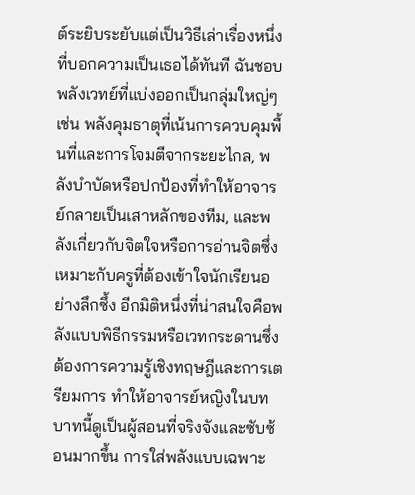ต์ระยิบระยับแต่เป็นวิธีเล่าเรื่องหนึ่งที่บอกความเป็นเธอได้ทันที ฉันชอบพลังเวทย์ที่แบ่งออกเป็นกลุ่มใหญ่ๆ เช่น พลังคุมธาตุที่เน้นการควบคุมพื้นที่และการโจมตีจากระยะไกล, พลังบำบัดหรือปกป้องที่ทำให้อาจารย์กลายเป็นเสาหลักของทีม, และพลังเกี่ยวกับจิตใจหรือการอ่านจิตซึ่งเหมาะกับครูที่ต้องเข้าใจนักเรียนอย่างลึกซึ้ง อีกมิติหนึ่งที่น่าสนใจคือพลังแบบพิธีกรรมหรือเวทกระดานซึ่งต้องการความรู้เชิงทฤษฎีและการเตรียมการ ทำให้อาจารย์หญิงในบทบาทนี้ดูเป็นผู้สอนที่จริงจังและซับซ้อนมากขึ้น การใส่พลังแบบเฉพาะ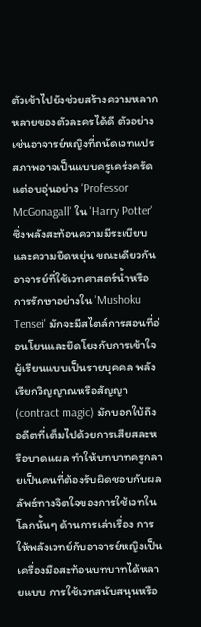ตัวเข้าไปยังช่วยสร้างความหลากหลายของตัวละครได้ดี ตัวอย่างเช่นอาจารย์หญิงที่ถนัดเวทแปรสภาพอาจเป็นแบบครูเคร่งครัดแต่อบอุ่นอย่าง 'Professor McGonagall' ใน 'Harry Potter' ซึ่งพลังสะท้อนความมีระเบียบและความยืดหยุ่น ขณะเดียวกันอาจารย์ที่ใช้เวทศาสตร์น้ำหรือการรักษาอย่างใน 'Mushoku Tensei' มักจะมีสไตล์การสอนที่อ่อนโยนและยึดโยงกับการเข้าใจผู้เรียนแบบเป็นรายบุคคล พลังเรียกวิญญาณหรือสัญญา (contract magic) มักบอกใบ้ถึงอดีตที่เต็มไปด้วยการเสียสละหรือบาดแผล ทำให้บทบาทครูกลายเป็นคนที่ต้องรับผิดชอบกับผลลัพธ์ทางจิตใจของการใช้เวทในโลกนั้นๆ ด้านการเล่าเรื่อง การให้พลังเวทย์กับอาจารย์หญิงเป็นเครื่องมือสะท้อนบทบาทได้หลายแบบ การใช้เวทสนับสนุนหรือ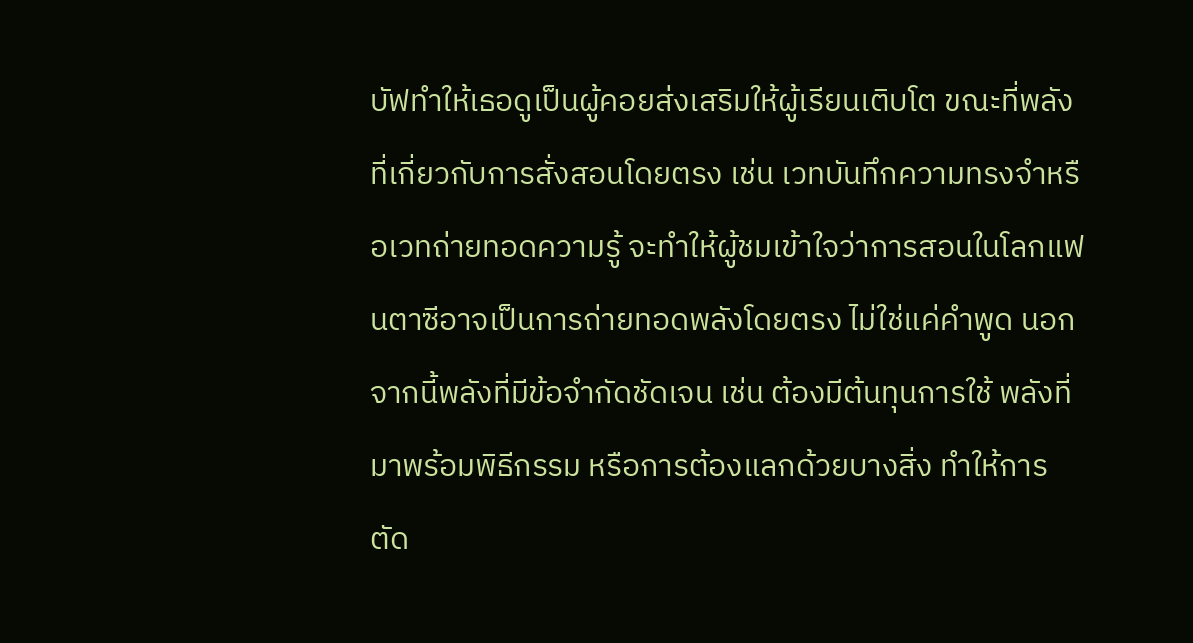บัฟทำให้เธอดูเป็นผู้คอยส่งเสริมให้ผู้เรียนเติบโต ขณะที่พลังที่เกี่ยวกับการสั่งสอนโดยตรง เช่น เวทบันทึกความทรงจำหรือเวทถ่ายทอดความรู้ จะทำให้ผู้ชมเข้าใจว่าการสอนในโลกแฟนตาซีอาจเป็นการถ่ายทอดพลังโดยตรง ไม่ใช่แค่คำพูด นอกจากนี้พลังที่มีข้อจำกัดชัดเจน เช่น ต้องมีต้นทุนการใช้ พลังที่มาพร้อมพิธีกรรม หรือการต้องแลกด้วยบางสิ่ง ทำให้การตัด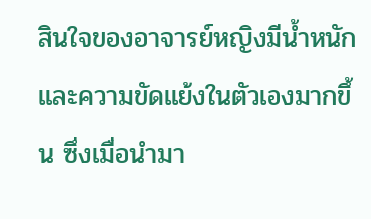สินใจของอาจารย์หญิงมีน้ำหนักและความขัดแย้งในตัวเองมากขึ้น ซึ่งเมื่อนำมา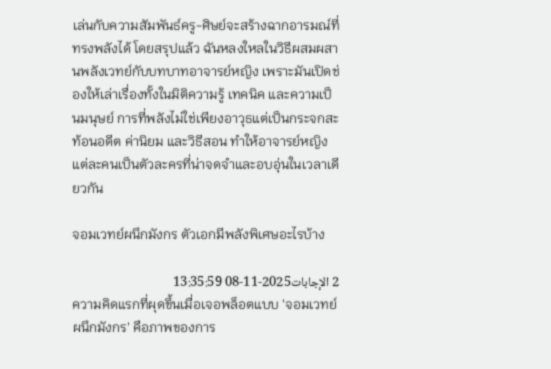เล่นกับความสัมพันธ์ครู-ศิษย์จะสร้างฉากอารมณ์ที่ทรงพลังได้ โดยสรุปแล้ว ฉันหลงใหลในวิธีผสมผสานพลังเวทย์กับบทบาทอาจารย์หญิง เพราะมันเปิดช่องให้เล่าเรื่องทั้งในมิติความรู้ เทคนิค และความเป็นมนุษย์ การที่พลังไม่ใช่เพียงอาวุธแต่เป็นกระจกสะท้อนอดีต ค่านิยม และวิธีสอน ทำให้อาจารย์หญิงแต่ละคนเป็นตัวละครที่น่าจดจำและอบอุ่นในเวลาเดียวกัน

จอมเวทย์ผนึกมังกร ตัวเอกมีพลังพิเศษอะไรบ้าง

2 الإجابات2025-11-08 13:35:59
ความคิดแรกที่ผุดขึ้นเมื่อเจอพล็อตแบบ 'จอมเวทย์ผนึกมังกร' คือภาพของการ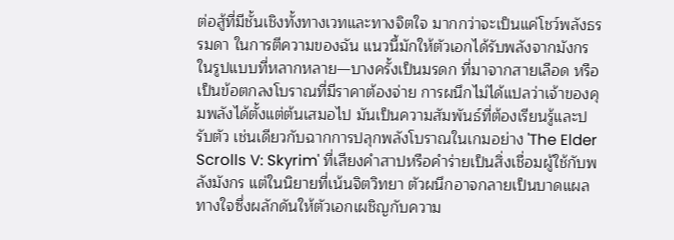ต่อสู้ที่มีชั้นเชิงทั้งทางเวทและทางจิตใจ มากกว่าจะเป็นแค่โชว์พลังธรรมดา ในการตีความของฉัน แนวนี้มักให้ตัวเอกได้รับพลังจากมังกรในรูปแบบที่หลากหลาย—บางครั้งเป็นมรดก ที่มาจากสายเลือด หรือเป็นข้อตกลงโบราณที่มีราคาต้องจ่าย การผนึกไม่ได้แปลว่าเจ้าของคุมพลังได้ตั้งแต่ต้นเสมอไป มันเป็นความสัมพันธ์ที่ต้องเรียนรู้และปรับตัว เช่นเดียวกับฉากการปลุกพลังโบราณในเกมอย่าง 'The Elder Scrolls V: Skyrim' ที่เสียงคำสาปหรือคำร่ายเป็นสิ่งเชื่อมผู้ใช้กับพลังมังกร แต่ในนิยายที่เน้นจิตวิทยา ตัวผนึกอาจกลายเป็นบาดแผลทางใจซึ่งผลักดันให้ตัวเอกเผชิญกับความ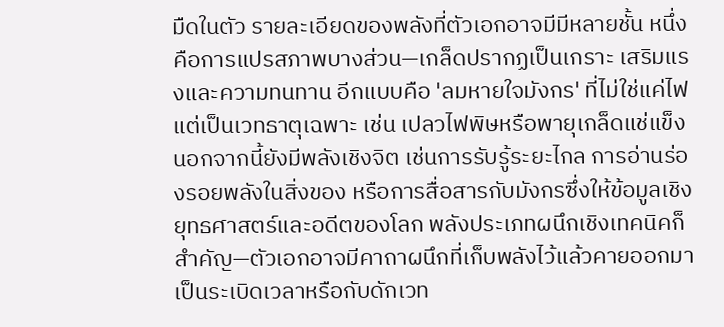มืดในตัว รายละเอียดของพลังที่ตัวเอกอาจมีมีหลายชั้น หนึ่งคือการแปรสภาพบางส่วน—เกล็ดปรากฏเป็นเกราะ เสริมแรงและความทนทาน อีกแบบคือ 'ลมหายใจมังกร' ที่ไม่ใช่แค่ไฟแต่เป็นเวทธาตุเฉพาะ เช่น เปลวไฟพิษหรือพายุเกล็ดแช่แข็ง นอกจากนี้ยังมีพลังเชิงจิต เช่นการรับรู้ระยะไกล การอ่านร่องรอยพลังในสิ่งของ หรือการสื่อสารกับมังกรซึ่งให้ข้อมูลเชิงยุทธศาสตร์และอดีตของโลก พลังประเภทผนึกเชิงเทคนิคก็สำคัญ—ตัวเอกอาจมีคาถาผนึกที่เก็บพลังไว้แล้วคายออกมาเป็นระเบิดเวลาหรือกับดักเวท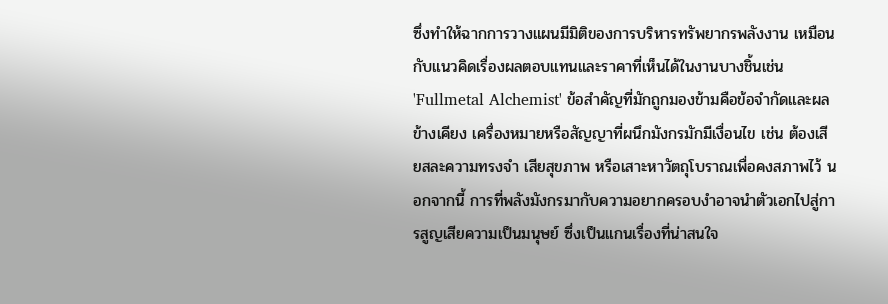ซึ่งทำให้ฉากการวางแผนมีมิติของการบริหารทรัพยากรพลังงาน เหมือนกับแนวคิดเรื่องผลตอบแทนและราคาที่เห็นได้ในงานบางชิ้นเช่น 'Fullmetal Alchemist' ข้อสำคัญที่มักถูกมองข้ามคือข้อจำกัดและผลข้างเคียง เครื่องหมายหรือสัญญาที่ผนึกมังกรมักมีเงื่อนไข เช่น ต้องเสียสละความทรงจำ เสียสุขภาพ หรือเสาะหาวัตถุโบราณเพื่อคงสภาพไว้ นอกจากนี้ การที่พลังมังกรมากับความอยากครอบงำอาจนำตัวเอกไปสู่การสูญเสียความเป็นมนุษย์ ซึ่งเป็นแกนเรื่องที่น่าสนใจ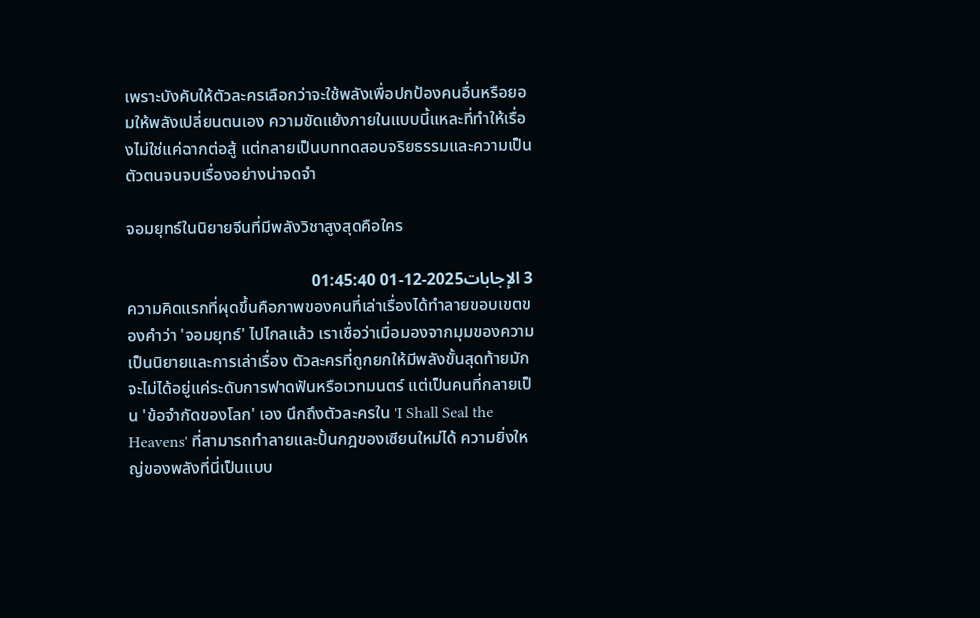เพราะบังคับให้ตัวละครเลือกว่าจะใช้พลังเพื่อปกป้องคนอื่นหรือยอมให้พลังเปลี่ยนตนเอง ความขัดแย้งภายในแบบนี้แหละที่ทำให้เรื่องไม่ใช่แค่ฉากต่อสู้ แต่กลายเป็นบททดสอบจริยธรรมและความเป็นตัวตนจนจบเรื่องอย่างน่าจดจำ

จอมยุทธ์ในนิยายจีนที่มีพลังวิชาสูงสุดคือใคร

3 الإجابات2025-12-01 01:45:40
ความคิดแรกที่ผุดขึ้นคือภาพของคนที่เล่าเรื่องได้ทำลายขอบเขตของคำว่า 'จอมยุทธ์' ไปไกลแล้ว เราเชื่อว่าเมื่อมองจากมุมของความเป็นนิยายและการเล่าเรื่อง ตัวละครที่ถูกยกให้มีพลังขั้นสุดท้ายมักจะไม่ได้อยู่แค่ระดับการฟาดฟันหรือเวทมนตร์ แต่เป็นคนที่กลายเป็น 'ข้อจำกัดของโลก' เอง นึกถึงตัวละครใน 'I Shall Seal the Heavens' ที่สามารถทำลายและปั้นกฎของเซียนใหม่ได้ ความยิ่งใหญ่ของพลังที่นี่เป็นแบบ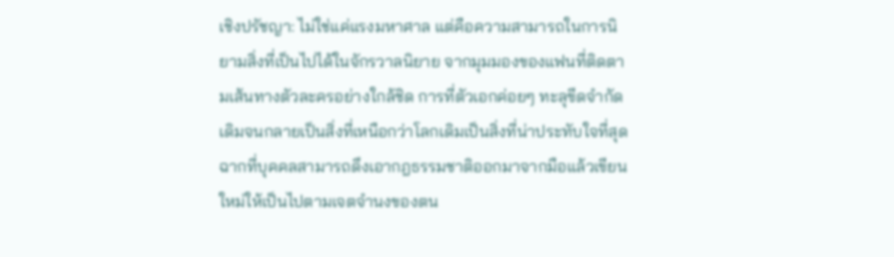เชิงปรัชญา: ไม่ใช่แค่แรงมหาศาล แต่คือความสามารถในการนิยามสิ่งที่เป็นไปได้ในจักรวาลนิยาย จากมุมมองของแฟนที่ติดตามเส้นทางตัวละครอย่างใกล้ชิด การที่ตัวเอกค่อยๆ ทะลุขีดจำกัดเดิมจนกลายเป็นสิ่งที่เหนือกว่าโลกเดิมเป็นสิ่งที่น่าประทับใจที่สุด ฉากที่บุคคลสามารถดึงเอากฎธรรมชาติออกมาจากมือแล้วเขียนใหม่ให้เป็นไปตามเจตจำนงของตน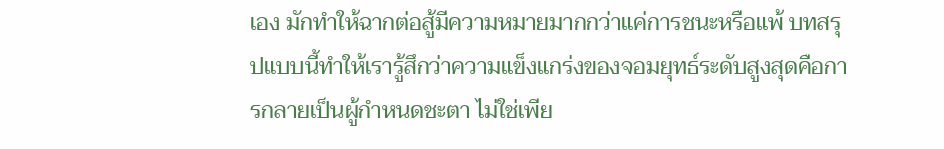เอง มักทำให้ฉากต่อสู้มีความหมายมากกว่าแค่การชนะหรือแพ้ บทสรุปแบบนี้ทำให้เรารู้สึกว่าความแข็งแกร่งของจอมยุทธ์ระดับสูงสุดคือการกลายเป็นผู้กำหนดชะตา ไม่ใช่เพีย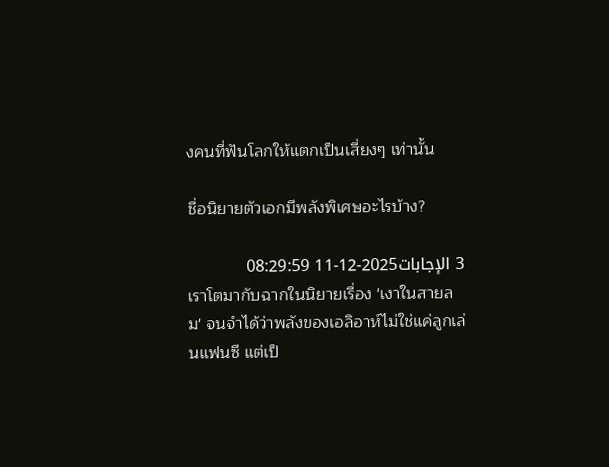งคนที่ฟันโลกให้แตกเป็นเสี่ยงๆ เท่านั้น

ชื่อนิยายตัวเอกมีพลังพิเศษอะไรบ้าง?

3 الإجابات2025-12-11 08:29:59
เราโตมากับฉากในนิยายเรื่อง 'เงาในสายลม' จนจำได้ว่าพลังของเอลิอาห์ไม่ใช่แค่ลูกเล่นแฟนซี แต่เป็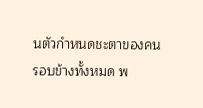นตัวกำหนดชะตาของคนรอบข้างทั้งหมด พ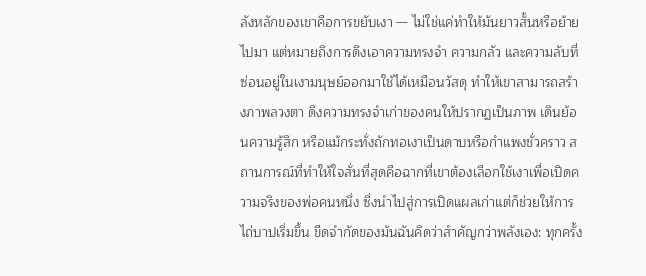ลังหลักของเขาคือการขยับเงา — ไม่ใช่แค่ทำให้มันยาวสั้นหรือย้ายไปมา แต่หมายถึงการดึงเอาความทรงจำ ความกลัว และความลับที่ซ่อนอยู่ในเงามนุษย์ออกมาใช้ได้เหมือนวัสดุ ทำให้เขาสามารถสร้างภาพลวงตา ดึงความทรงจำเก่าของคนให้ปรากฏเป็นภาพ เดินย้อนความรู้สึก หรือแม้กระทั่งถักทอเงาเป็นดาบหรือกำแพงชั่วคราว สถานการณ์ที่ทำให้ใจสั่นที่สุดคือฉากที่เขาต้องเลือกใช้เงาเพื่อเปิดความจริงของพ่อคนหนึ่ง ซึ่งนำไปสู่การเปิดแผลเก่าแต่ก็ช่วยให้การไถ่บาปเริ่มขึ้น ขีดจำกัดของมันฉันคิดว่าสำคัญกว่าพลังเอง: ทุกครั้ง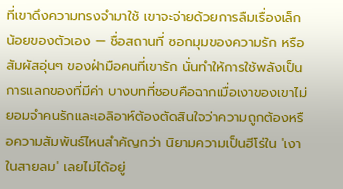ที่เขาดึงความทรงจำมาใช้ เขาจะจ่ายด้วยการลืมเรื่องเล็กน้อยของตัวเอง — ชื่อสถานที่ ซอกมุมของความรัก หรือสัมผัสอุ่นๆ ของฝ่ามือคนที่เขารัก นั่นทำให้การใช้พลังเป็นการแลกของที่มีค่า บางบทที่ชอบคือฉากเมื่อเงาของเขาไม่ยอมจำคนรักและเอลิอาห์ต้องตัดสินใจว่าความถูกต้องหรือความสัมพันธ์ไหนสำคัญกว่า นิยามความเป็นฮีโร่ใน 'เงาในสายลม' เลยไม่ได้อยู่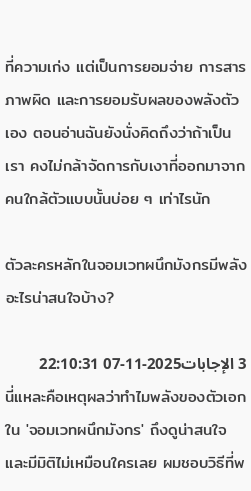ที่ความเก่ง แต่เป็นการยอมจ่าย การสารภาพผิด และการยอมรับผลของพลังตัวเอง ตอนอ่านฉันยังนั่งคิดถึงว่าถ้าเป็นเรา คงไม่กล้าจัดการกับเงาที่ออกมาจากคนใกล้ตัวแบบนั้นบ่อย ๆ เท่าไรนัก

ตัวละครหลักในจอมเวทผนึกมังกรมีพลังอะไรน่าสนใจบ้าง?

3 الإجابات2025-11-07 22:10:31
นี่แหละคือเหตุผลว่าทำไมพลังของตัวเอกใน 'จอมเวทผนึกมังกร' ถึงดูน่าสนใจและมีมิติไม่เหมือนใครเลย ผมชอบวิธีที่พ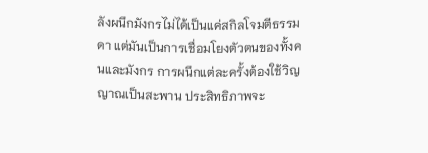ลังผนึกมังกรไม่ได้เป็นแค่สกิลโจมตีธรรมดา แต่มันเป็นการเชื่อมโยงตัวตนของทั้งคนและมังกร การผนึกแต่ละครั้งต้องใช้วิญญาณเป็นสะพาน ประสิทธิภาพจะ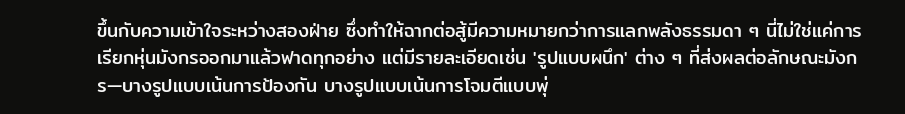ขึ้นกับความเข้าใจระหว่างสองฝ่าย ซึ่งทำให้ฉากต่อสู้มีความหมายกว่าการแลกพลังธรรมดา ๆ นี่ไม่ใช่แค่การเรียกหุ่นมังกรออกมาแล้วฟาดทุกอย่าง แต่มีรายละเอียดเช่น 'รูปแบบผนึก' ต่าง ๆ ที่ส่งผลต่อลักษณะมังกร—บางรูปแบบเน้นการป้องกัน บางรูปแบบเน้นการโจมตีแบบพุ่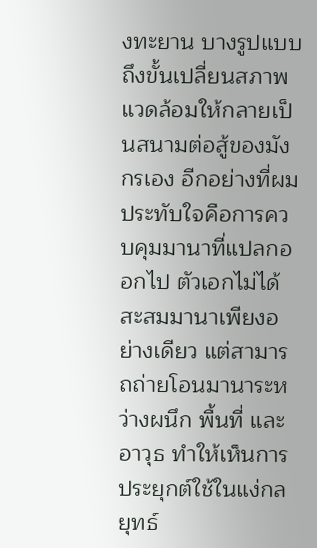งทะยาน บางรูปแบบถึงขั้นเปลี่ยนสภาพแวดล้อมให้กลายเป็นสนามต่อสู้ของมังกรเอง อีกอย่างที่ผมประทับใจคือการควบคุมมานาที่แปลกออกไป ตัวเอกไม่ได้สะสมมานาเพียงอย่างเดียว แต่สามารถถ่ายโอนมานาระหว่างผนึก พื้นที่ และอาวุธ ทำให้เห็นการประยุกต์ใช้ในแง่กลยุทธ์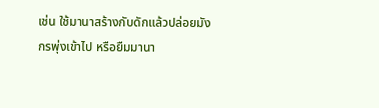เช่น ใช้มานาสร้างกับดักแล้วปล่อยมังกรพุ่งเข้าไป หรือยืมมานา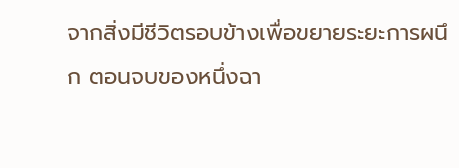จากสิ่งมีชีวิตรอบข้างเพื่อขยายระยะการผนึก ตอนจบของหนึ่งฉา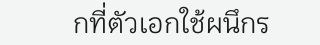กที่ตัวเอกใช้ผนึกร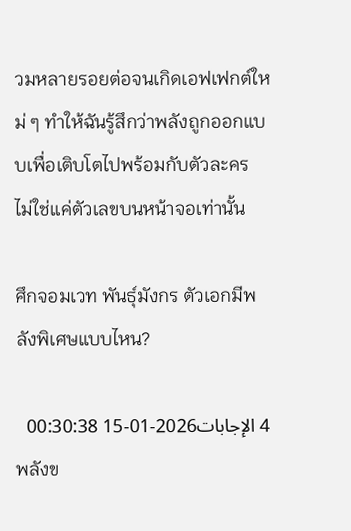วมหลายรอยต่อจนเกิดเอฟเฟกต์ใหม่ ๆ ทำให้ฉันรู้สึกว่าพลังถูกออกแบบเพื่อเติบโตไปพร้อมกับตัวละคร ไม่ใช่แค่ตัวเลขบนหน้าจอเท่านั้น

ศึกจอมเวท พันธุ์มังกร ตัวเอกมีพลังพิเศษแบบไหน?

4 الإجابات2026-01-15 00:30:38
พลังข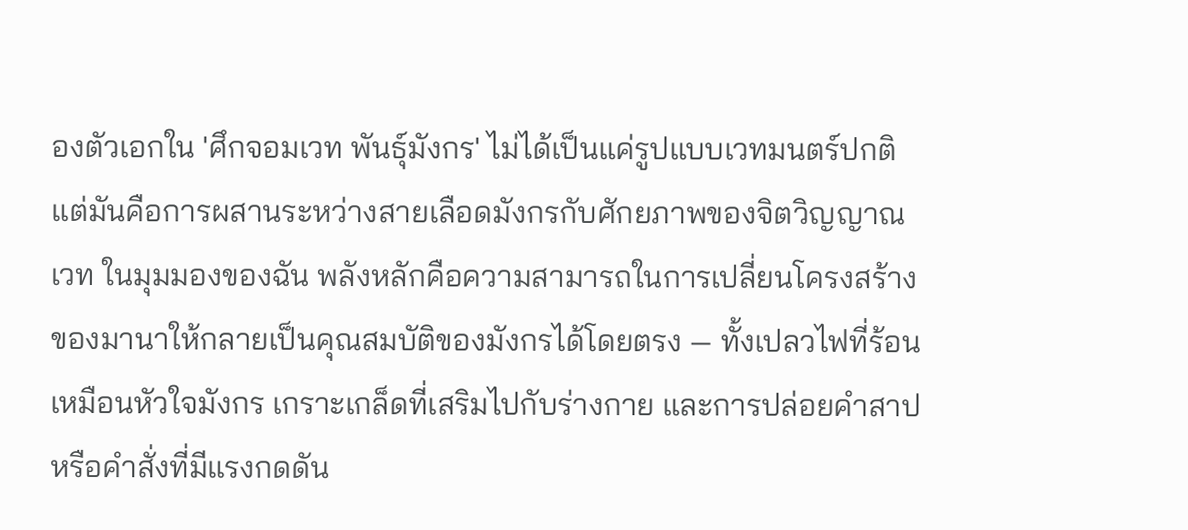องตัวเอกใน 'ศึกจอมเวท พันธุ์มังกร' ไม่ได้เป็นแค่รูปแบบเวทมนตร์ปกติ แต่มันคือการผสานระหว่างสายเลือดมังกรกับศักยภาพของจิตวิญญาณเวท ในมุมมองของฉัน พลังหลักคือความสามารถในการเปลี่ยนโครงสร้างของมานาให้กลายเป็นคุณสมบัติของมังกรได้โดยตรง — ทั้งเปลวไฟที่ร้อนเหมือนหัวใจมังกร เกราะเกล็ดที่เสริมไปกับร่างกาย และการปล่อยคำสาปหรือคำสั่งที่มีแรงกดดัน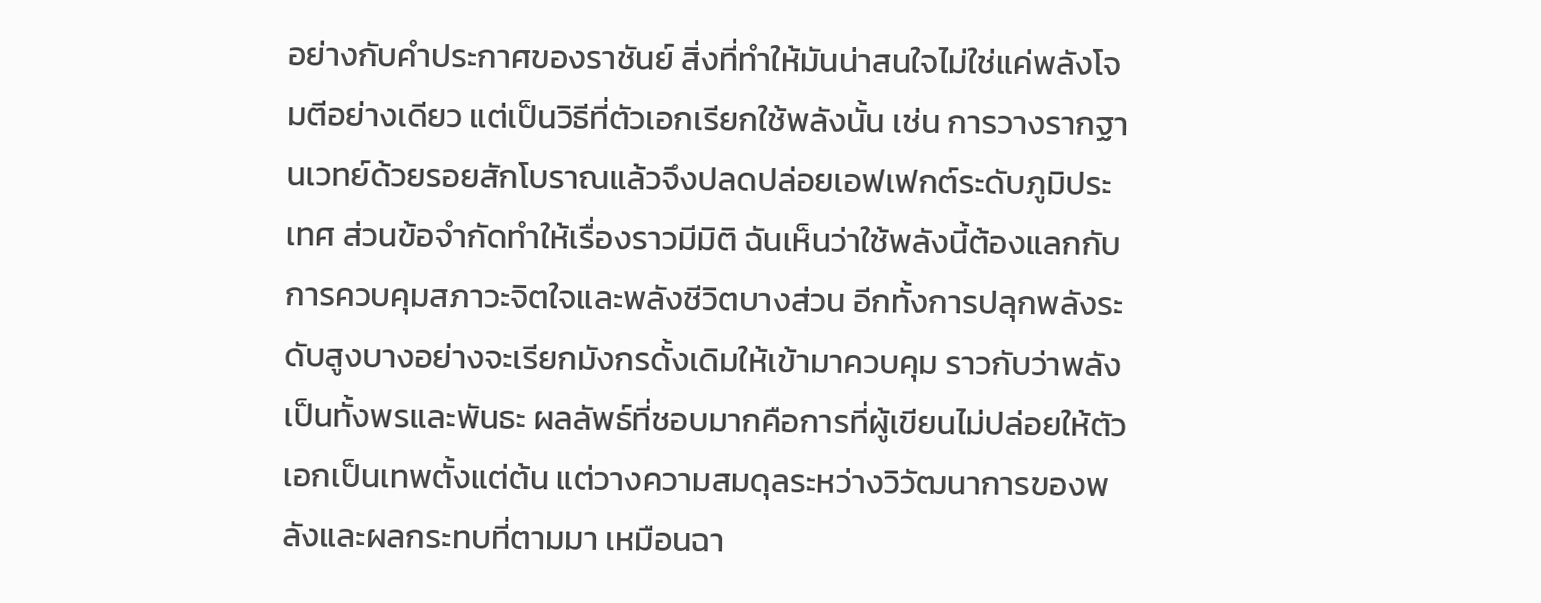อย่างกับคำประกาศของราชันย์ สิ่งที่ทำให้มันน่าสนใจไม่ใช่แค่พลังโจมตีอย่างเดียว แต่เป็นวิธีที่ตัวเอกเรียกใช้พลังนั้น เช่น การวางรากฐานเวทย์ด้วยรอยสักโบราณแล้วจึงปลดปล่อยเอฟเฟกต์ระดับภูมิประเทศ ส่วนข้อจำกัดทำให้เรื่องราวมีมิติ ฉันเห็นว่าใช้พลังนี้ต้องแลกกับการควบคุมสภาวะจิตใจและพลังชีวิตบางส่วน อีกทั้งการปลุกพลังระดับสูงบางอย่างจะเรียกมังกรดั้งเดิมให้เข้ามาควบคุม ราวกับว่าพลังเป็นทั้งพรและพันธะ ผลลัพธ์ที่ชอบมากคือการที่ผู้เขียนไม่ปล่อยให้ตัวเอกเป็นเทพตั้งแต่ต้น แต่วางความสมดุลระหว่างวิวัฒนาการของพลังและผลกระทบที่ตามมา เหมือนฉา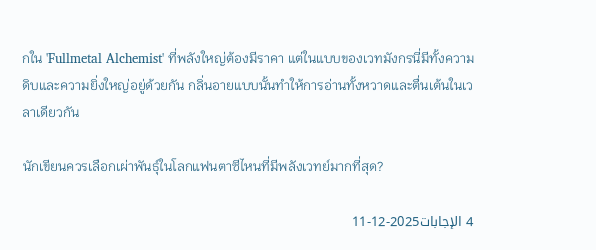กใน 'Fullmetal Alchemist' ที่พลังใหญ่ต้องมีราคา แต่ในแบบของเวทมังกรนี่มีทั้งความดิบและความยิ่งใหญ่อยู่ด้วยกัน กลิ่นอายแบบนั้นทำให้การอ่านทั้งหวาดและตื่นเต้นในเวลาเดียวกัน

นักเขียนควรเลือกเผ่าพันธุ์ในโลกแฟนตาซีไหนที่มีพลังเวทย์มากที่สุด?

4 الإجابات2025-12-11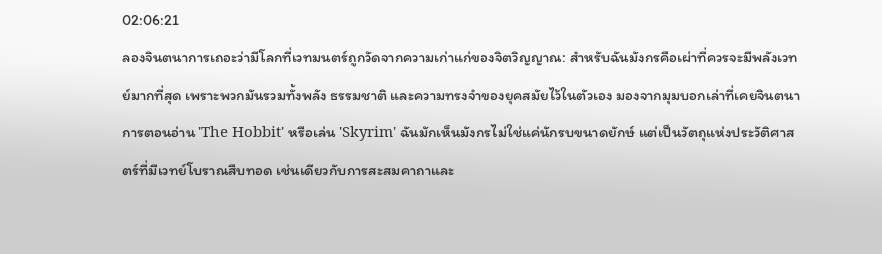02:06:21
ลองจินตนาการเถอะว่ามีโลกที่เวทมนตร์ถูกวัดจากความเก่าแก่ของจิตวิญญาณ: สำหรับฉันมังกรคือเผ่าที่ควรจะมีพลังเวทย์มากที่สุด เพราะพวกมันรวมทั้งพลัง ธรรมชาติ และความทรงจำของยุคสมัยไว้ในตัวเอง มองจากมุมบอกเล่าที่เคยจินตนาการตอนอ่าน 'The Hobbit' หรือเล่น 'Skyrim' ฉันมักเห็นมังกรไม่ใช่แค่นักรบขนาดยักษ์ แต่เป็นวัตถุแห่งประวัติศาสตร์ที่มีเวทย์โบราณสืบทอด เช่นเดียวกับการสะสมคาถาและ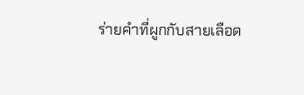ร่ายคำที่ผูกกับสายเลือด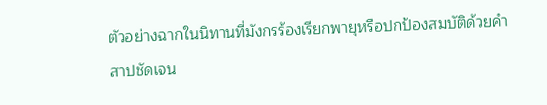ตัวอย่างฉากในนิทานที่มังกรร้องเรียกพายุหรือปกป้องสมบัติด้วยคำสาปชัดเจน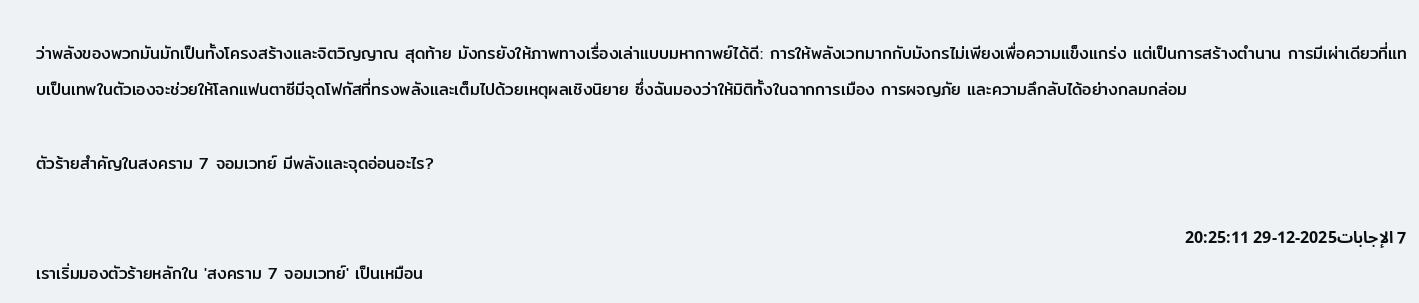ว่าพลังของพวกมันมักเป็นทั้งโครงสร้างและจิตวิญญาณ สุดท้าย มังกรยังให้ภาพทางเรื่องเล่าแบบมหากาพย์ได้ดี: การให้พลังเวทมากกับมังกรไม่เพียงเพื่อความแข็งแกร่ง แต่เป็นการสร้างตำนาน การมีเผ่าเดียวที่แทบเป็นเทพในตัวเองจะช่วยให้โลกแฟนตาซีมีจุดโฟกัสที่ทรงพลังและเต็มไปด้วยเหตุผลเชิงนิยาย ซึ่งฉันมองว่าให้มิติทั้งในฉากการเมือง การผจญภัย และความลึกลับได้อย่างกลมกล่อม

ตัวร้ายสำคัญในสงคราม 7 จอมเวทย์ มีพลังและจุดอ่อนอะไร?

7 الإجابات2025-12-29 20:25:11
เราเริ่มมองตัวร้ายหลักใน 'สงคราม 7 จอมเวทย์' เป็นเหมือน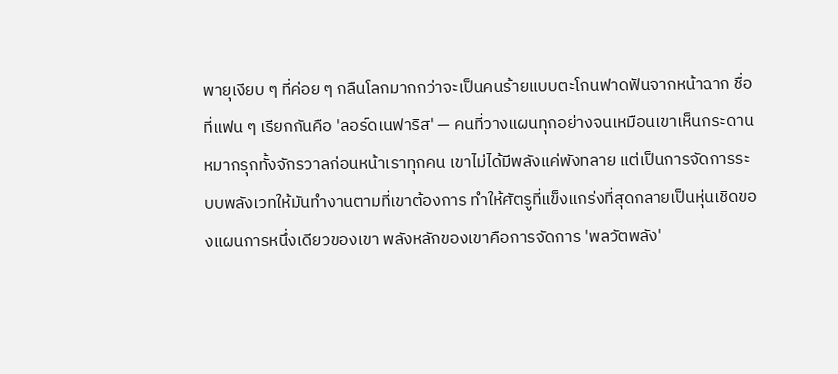พายุเงียบ ๆ ที่ค่อย ๆ กลืนโลกมากกว่าจะเป็นคนร้ายแบบตะโกนฟาดฟันจากหน้าฉาก ชื่อที่แฟน ๆ เรียกกันคือ 'ลอร์ดเนฟาริส' — คนที่วางแผนทุกอย่างจนเหมือนเขาเห็นกระดานหมากรุกทั้งจักรวาลก่อนหน้าเราทุกคน เขาไม่ได้มีพลังแค่พังทลาย แต่เป็นการจัดการระบบพลังเวทให้มันทำงานตามที่เขาต้องการ ทำให้ศัตรูที่แข็งแกร่งที่สุดกลายเป็นหุ่นเชิดของแผนการหนึ่งเดียวของเขา พลังหลักของเขาคือการจัดการ 'พลวัตพลัง'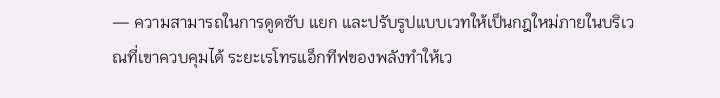— ความสามารถในการดูดซับ แยก และปรับรูปแบบเวทให้เป็นกฎใหม่ภายในบริเวณที่เขาควบคุมได้ ระยะเรโทรแอ็กทีฟของพลังทำให้เว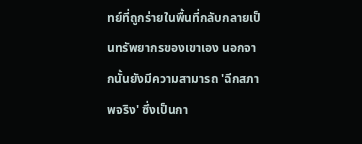ทย์ที่ถูกร่ายในพื้นที่กลับกลายเป็นทรัพยากรของเขาเอง นอกจากนั้นยังมีความสามารถ 'ฉีกสภาพจริง' ซึ่งเป็นกา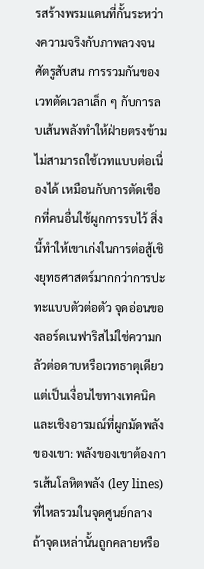รสร้างพรมแดนที่กั้นระหว่างความจริงกับภาพลวงจนศัตรูสับสน การรวมกันของเวทตัดเวลาเล็ก ๆ กับการลบเส้นพลังทำให้ฝ่ายตรงข้ามไม่สามารถใช้เวทแบบต่อเนื่องได้ เหมือนกับการตัดเชือกที่คนอื่นใช้ผูกการรบไว้ สิ่งนี้ทำให้เขาเก่งในการต่อสู้เชิงยุทธศาสตร์มากกว่าการปะทะแบบตัวต่อตัว จุดอ่อนของลอร์ดเนฟาริสไม่ใช่ความกลัวต่อดาบหรือเวทธาตุเดียว แต่เป็นเงื่อนไขทางเทคนิคและเชิงอารมณ์ที่ผูกมัดพลังของเขา: พลังของเขาต้องการเส้นโลหิตพลัง (ley lines) ที่ไหลรวมในจุดศูนย์กลาง ถ้าจุดเหล่านั้นถูกคลายหรือ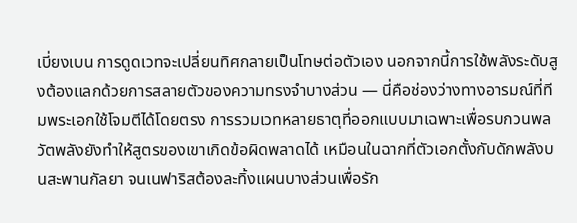เบี่ยงเบน การดูดเวทจะเปลี่ยนทิศกลายเป็นโทษต่อตัวเอง นอกจากนี้การใช้พลังระดับสูงต้องแลกด้วยการสลายตัวของความทรงจำบางส่วน — นี่คือช่องว่างทางอารมณ์ที่ทีมพระเอกใช้โจมตีได้โดยตรง การรวมเวทหลายธาตุที่ออกแบบมาเฉพาะเพื่อรบกวนพลวัตพลังยังทำให้สูตรของเขาเกิดข้อผิดพลาดได้ เหมือนในฉากที่ตัวเอกตั้งกับดักพลังบนสะพานกัลยา จนเนฟาริสต้องละทิ้งแผนบางส่วนเพื่อรัก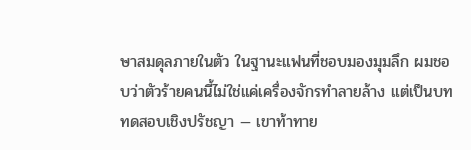ษาสมดุลภายในตัว ในฐานะแฟนที่ชอบมองมุมลึก ผมชอบว่าตัวร้ายคนนี้ไม่ใช่แค่เครื่องจักรทำลายล้าง แต่เป็นบททดสอบเชิงปรัชญา — เขาท้าทาย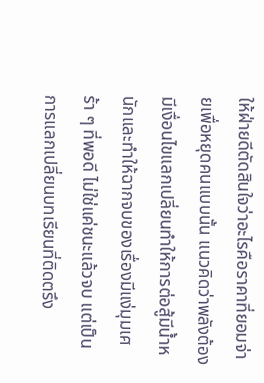ให้ฝ่ายดีตัดสินใจว่าอะไรคือราคาที่ยอมจ่ายเพื่อหยุดคนแบบนั้น แนวคิดว่าพลังต้องมีเงื่อนไขแลกเปลี่ยนทำให้การต่อสู้มีน้ำหนักและทำให้ฉากจบของเรื่องมีแง่มุมเศร้า ๆ ที่พอดี ไม่ใช่แค่ชนะแล้วจบ แต่เป็นการแลกเปลี่ยนบทเรียนที่ติดตรึง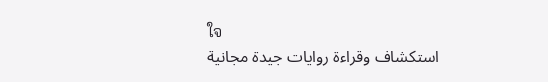ใจ
استكشاف وقراءة روايات جيدة مجانية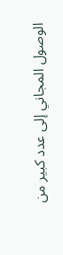الوصول المجاني إلى عدد كبير من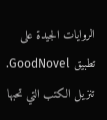الروايات الجيدة على تطبيق GoodNovel. تنزيل الكتب التي تحبها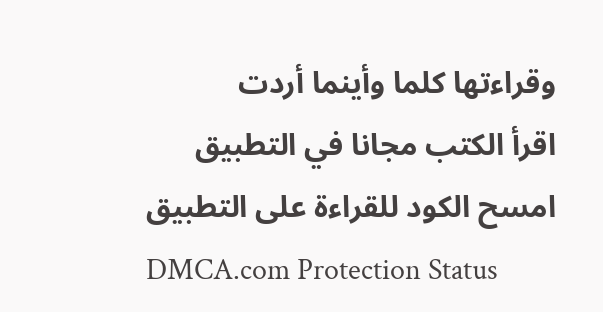وقراءتها كلما وأينما أردت
اقرأ الكتب مجانا في التطبيق
امسح الكود للقراءة على التطبيق
DMCA.com Protection Status